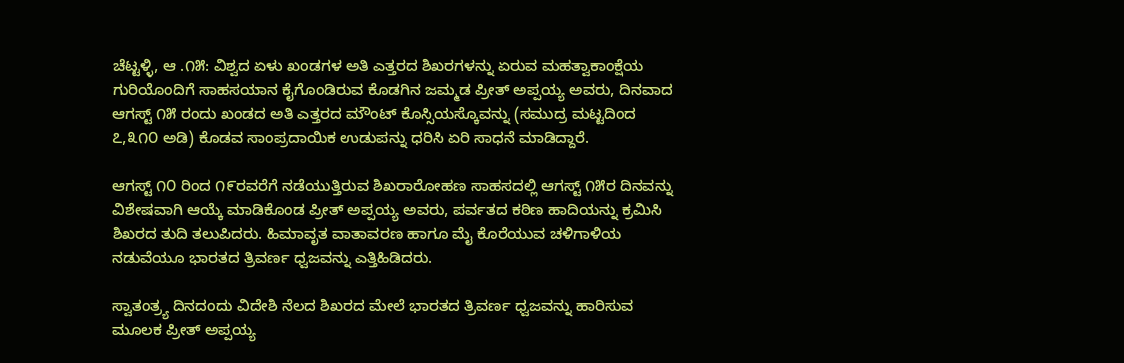ಚೆಟ್ಟಳ್ಳಿ, ಆ .೧೫: ವಿಶ್ವದ ಏಳು ಖಂಡಗಳ ಅತಿ ಎತ್ತರದ ಶಿಖರಗಳನ್ನು ಏರುವ ಮಹತ್ವಾಕಾಂಕ್ಷೆಯ ಗುರಿಯೊಂದಿಗೆ ಸಾಹಸಯಾನ ಕೈಗೊಂಡಿರುವ ಕೊಡಗಿನ ಜಮ್ಮಡ ಪ್ರೀತ್ ಅಪ್ಪಯ್ಯ ಅವರು, ದಿನವಾದ ಆಗಸ್ಟ್ ೧೫ ರಂದು ಖಂಡದ ಅತಿ ಎತ್ತರದ ಮೌಂಟ್ ಕೊಸ್ಸಿಯಸ್ಕೊವನ್ನು (ಸಮುದ್ರ ಮಟ್ಟದಿಂದ ೭,೩೧೦ ಅಡಿ) ಕೊಡವ ಸಾಂಪ್ರದಾಯಿಕ ಉಡುಪನ್ನು ಧರಿಸಿ ಏರಿ ಸಾಧನೆ ಮಾಡಿದ್ದಾರೆ.

ಆಗಸ್ಟ್ ೧೦ ರಿಂದ ೧೯ರವರೆಗೆ ನಡೆಯುತ್ತಿರುವ ಶಿಖರಾರೋಹಣ ಸಾಹಸದಲ್ಲಿ ಆಗಸ್ಟ್ ೧೫ರ ದಿನವನ್ನು ವಿಶೇಷವಾಗಿ ಆಯ್ಕೆ ಮಾಡಿಕೊಂಡ ಪ್ರೀತ್ ಅಪ್ಪಯ್ಯ ಅವರು, ಪರ್ವತದ ಕಠಿಣ ಹಾದಿಯನ್ನು ಕ್ರಮಿಸಿ ಶಿಖರದ ತುದಿ ತಲುಪಿದರು. ಹಿಮಾವೃತ ವಾತಾವರಣ ಹಾಗೂ ಮೈ ಕೊರೆಯುವ ಚಳಿಗಾಳಿಯ ನಡುವೆಯೂ ಭಾರತದ ತ್ರಿವರ್ಣ ಧ್ವಜವನ್ನು ಎತ್ತಿಹಿಡಿದರು.

ಸ್ವಾತಂತ್ರ‍್ಯ ದಿನದಂದು ವಿದೇಶಿ ನೆಲದ ಶಿಖರದ ಮೇಲೆ ಭಾರತದ ತ್ರಿವರ್ಣ ಧ್ವಜವನ್ನು ಹಾರಿಸುವ ಮೂಲಕ ಪ್ರೀತ್ ಅಪ್ಪಯ್ಯ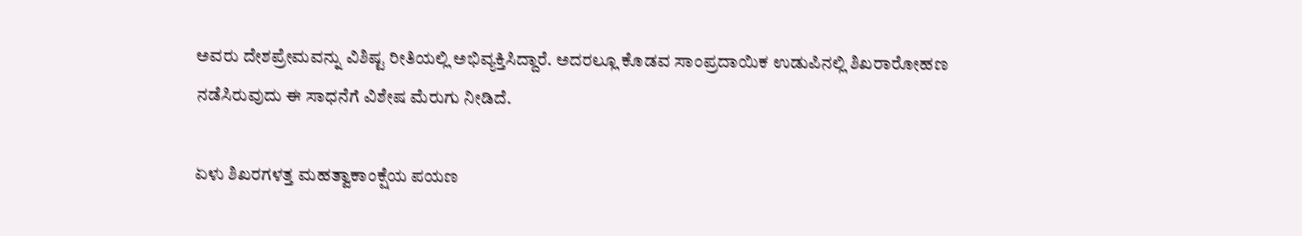ಅವರು ದೇಶಪ್ರೇಮವನ್ನು ವಿಶಿಷ್ಟ ರೀತಿಯಲ್ಲಿ ಅಭಿವ್ಯಕ್ತಿಸಿದ್ದಾರೆ. ಅದರಲ್ಲೂ ಕೊಡವ ಸಾಂಪ್ರದಾಯಿಕ ಉಡುಪಿನಲ್ಲಿ ಶಿಖರಾರೋಹಣ ನಡೆಸಿರುವುದು ಈ ಸಾಧನೆಗೆ ವಿಶೇಷ ಮೆರುಗು ನೀಡಿದೆ.

ಏಳು ಶಿಖರಗಳತ್ತ ಮಹತ್ವಾಕಾಂಕ್ಷೆಯ ಪಯಣ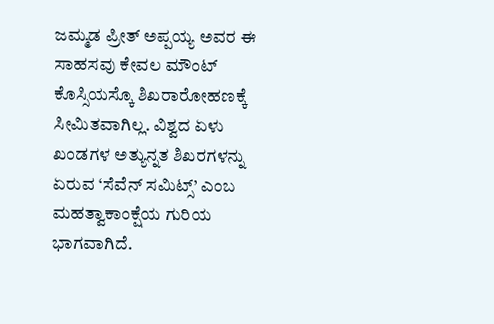ಜಮ್ಮಡ ಪ್ರೀತ್ ಅಪ್ಪಯ್ಯ ಅವರ ಈ ಸಾಹಸವು ಕೇವಲ ಮೌಂಟ್ ಕೊಸ್ಸಿಯಸ್ಕೊ ಶಿಖರಾರೋಹಣಕ್ಕೆ ಸೀಮಿತವಾಗಿಲ್ಲ. ವಿಶ್ವದ ಏಳು ಖಂಡಗಳ ಅತ್ಯುನ್ನತ ಶಿಖರಗಳನ್ನು ಏರುವ ‘ಸೆವೆನ್ ಸಮಿಟ್ಸ್’ ಎಂಬ ಮಹತ್ವಾಕಾಂಕ್ಷೆಯ ಗುರಿಯ ಭಾಗವಾಗಿದೆ.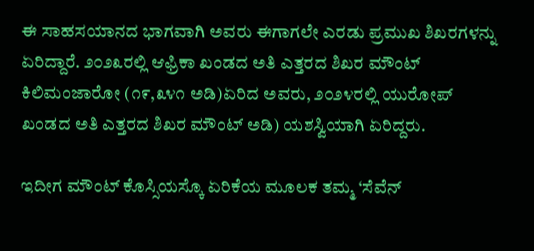ಈ ಸಾಹಸಯಾನದ ಭಾಗವಾಗಿ ಅವರು ಈಗಾಗಲೇ ಎರಡು ಪ್ರಮುಖ ಶಿಖರಗಳನ್ನು ಏರಿದ್ದಾರೆ. ೨೦೨೩ರಲ್ಲಿ ಆಫ್ರಿಕಾ ಖಂಡದ ಅತಿ ಎತ್ತರದ ಶಿಖರ ಮೌಂಟ್ ಕಿಲಿಮಂಜಾರೋ (೧೯,೩೪೧ ಅಡಿ)ಏರಿದ ಅವರು, ೨೦೨೪ರಲ್ಲಿ ಯುರೋಪ್ ಖಂಡದ ಅತಿ ಎತ್ತರದ ಶಿಖರ ಮೌಂಟ್ ಅಡಿ) ಯಶಸ್ವಿಯಾಗಿ ಏರಿದ್ದರು.

ಇದೀಗ ಮೌಂಟ್ ಕೊಸ್ಸಿಯಸ್ಕೊ ಏರಿಕೆಯ ಮೂಲಕ ತಮ್ಮ ‘ಸೆವೆನ್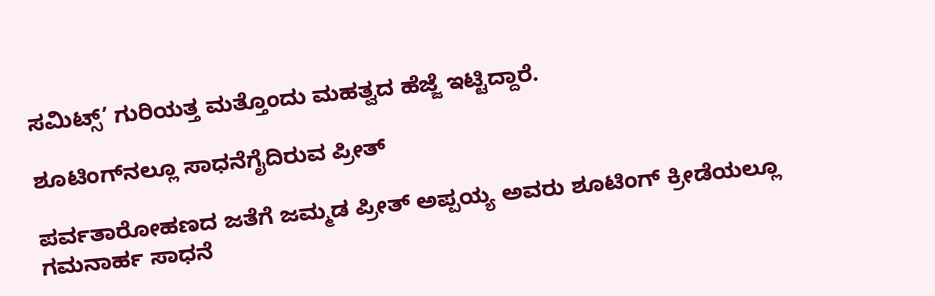ಸಮಿಟ್ಸ್’ ಗುರಿಯತ್ತ ಮತ್ತೊಂದು ಮಹತ್ವದ ಹೆಜ್ಜೆ ಇಟ್ಟಿದ್ದಾರೆ.

ಶೂಟಿಂಗ್‌ನಲ್ಲೂ ಸಾಧನೆಗೈದಿರುವ ಪ್ರೀತ್

ಪರ್ವತಾರೋಹಣದ ಜತೆಗೆ ಜಮ್ಮಡ ಪ್ರೀತ್ ಅಪ್ಪಯ್ಯ ಅವರು ಶೂಟಿಂಗ್ ಕ್ರೀಡೆಯಲ್ಲೂ ಗಮನಾರ್ಹ ಸಾಧನೆ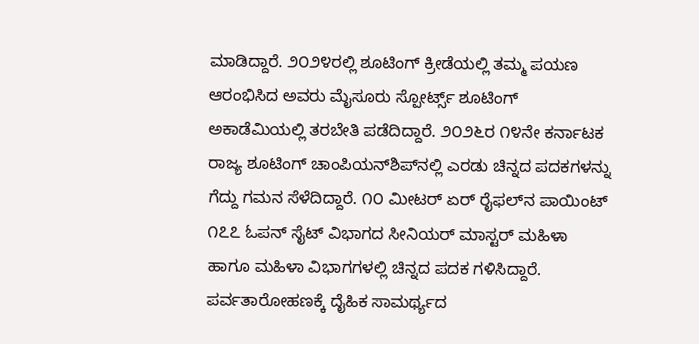ಮಾಡಿದ್ದಾರೆ. ೨೦೨೪ರಲ್ಲಿ ಶೂಟಿಂಗ್ ಕ್ರೀಡೆಯಲ್ಲಿ ತಮ್ಮ ಪಯಣ ಆರಂಭಿಸಿದ ಅವರು ಮೈಸೂರು ಸ್ಪೋರ್ಟ್ಸ್ ಶೂಟಿಂಗ್ ಅಕಾಡೆಮಿಯಲ್ಲಿ ತರಬೇತಿ ಪಡೆದಿದ್ದಾರೆ. ೨೦೨೬ರ ೧೪ನೇ ಕರ್ನಾಟಕ ರಾಜ್ಯ ಶೂಟಿಂಗ್ ಚಾಂಪಿಯನ್‌ಶಿಪ್‌ನಲ್ಲಿ ಎರಡು ಚಿನ್ನದ ಪದಕಗಳನ್ನು ಗೆದ್ದು ಗಮನ ಸೆಳೆದಿದ್ದಾರೆ. ೧೦ ಮೀಟರ್ ಏರ್ ರೈಫಲ್‌ನ ಪಾಯಿಂಟ್ ೧೭೭ ಓಪನ್ ಸೈಟ್ ವಿಭಾಗದ ಸೀನಿಯರ್ ಮಾಸ್ಟರ್ ಮಹಿಳಾ ಹಾಗೂ ಮಹಿಳಾ ವಿಭಾಗಗಳಲ್ಲಿ ಚಿನ್ನದ ಪದಕ ಗಳಿಸಿದ್ದಾರೆ. ಪರ್ವತಾರೋಹಣಕ್ಕೆ ದೈಹಿಕ ಸಾಮರ್ಥ್ಯದ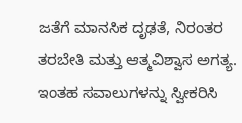ಜತೆಗೆ ಮಾನಸಿಕ ದೃಢತೆ, ನಿರಂತರ ತರಬೇತಿ ಮತ್ತು ಆತ್ಮವಿಶ್ವಾಸ ಅಗತ್ಯ. ಇಂತಹ ಸವಾಲುಗಳನ್ನು ಸ್ವೀಕರಿಸಿ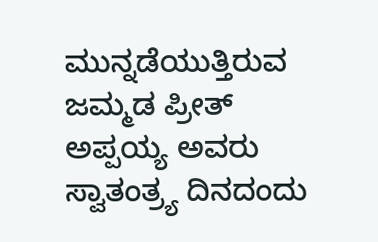ಮುನ್ನಡೆಯುತ್ತಿರುವ ಜಮ್ಮಡ ಪ್ರೀತ್ ಅಪ್ಪಯ್ಯ ಅವರು ಸ್ವಾತಂತ್ರ‍್ಯ ದಿನದಂದು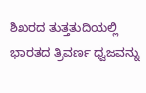ಶಿಖರದ ತುತ್ತತುದಿಯಲ್ಲಿ ಭಾರತದ ತ್ರಿವರ್ಣ ಧ್ವಜವನ್ನು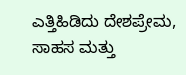ಎತ್ತಿಹಿಡಿದು ದೇಶಪ್ರೇಮ, ಸಾಹಸ ಮತ್ತು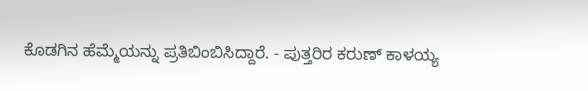ಕೊಡಗಿನ ಹೆಮ್ಮೆಯನ್ನು ಪ್ರತಿಬಿಂಬಿಸಿದ್ದಾರೆ. - ಪುತ್ತರಿರ ಕರುಣ್ ಕಾಳಯ್ಯ